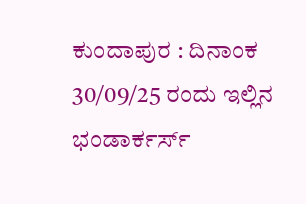ಕುಂದಾಪುರ : ದಿನಾಂಕ 30/09/25 ರಂದು ಇಲ್ಲಿನ ಭಂಡಾರ್ಕರ್ಸ್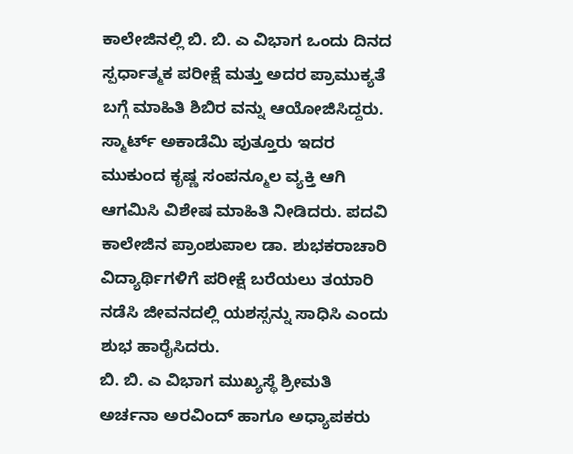ಕಾಲೇಜಿನಲ್ಲಿ ಬಿ. ಬಿ. ಎ ವಿಭಾಗ ಒಂದು ದಿನದ ಸ್ಪರ್ಧಾತ್ಮಕ ಪರೀಕ್ಷೆ ಮತ್ತು ಅದರ ಪ್ರಾಮುಕ್ಯತೆ ಬಗ್ಗೆ ಮಾಹಿತಿ ಶಿಬಿರ ವನ್ನು ಆಯೋಜಿಸಿದ್ದರು. ಸ್ಮಾರ್ಟ್ ಅಕಾಡೆಮಿ ಪುತ್ತೂರು ಇದರ ಮುಕುಂದ ಕೃಷ್ಣ ಸಂಪನ್ಮೂಲ ವ್ಯಕ್ತಿ ಆಗಿ ಆಗಮಿಸಿ ವಿಶೇಷ ಮಾಹಿತಿ ನೀಡಿದರು. ಪದವಿ ಕಾಲೇಜಿನ ಪ್ರಾಂಶುಪಾಲ ಡಾ. ಶುಭಕರಾಚಾರಿ ವಿದ್ಯಾರ್ಥಿಗಳಿಗೆ ಪರೀಕ್ಷೆ ಬರೆಯಲು ತಯಾರಿ ನಡೆಸಿ ಜೀವನದಲ್ಲಿ ಯಶಸ್ಸನ್ನು ಸಾಧಿಸಿ ಎಂದು ಶುಭ ಹಾರೈಸಿದರು.
ಬಿ. ಬಿ. ಎ ವಿಭಾಗ ಮುಖ್ಯಸ್ಥೆ ಶ್ರೀಮತಿ ಅರ್ಚನಾ ಅರವಿಂದ್ ಹಾಗೂ ಅಧ್ಯಾಪಕರು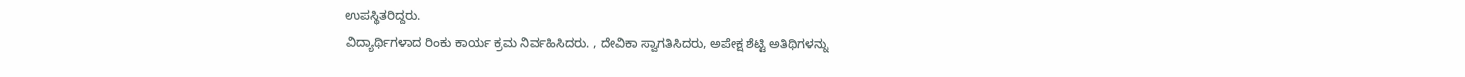ಉಪಸ್ಥಿತರಿದ್ದರು.
ವಿದ್ಯಾರ್ಥಿಗಳಾದ ರಿಂಕು ಕಾರ್ಯ ಕ್ರಮ ನಿರ್ವಹಿಸಿದರು. , ದೇವಿಕಾ ಸ್ವಾಗತಿಸಿದರು, ಅಪೇಕ್ಷ ಶೆಟ್ಟಿ ಅತಿಥಿಗಳನ್ನು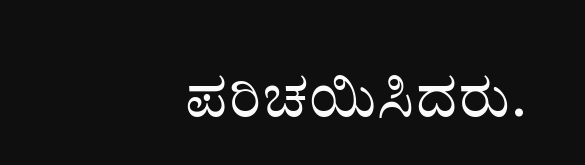ಪರಿಚಯಿಸಿದರು.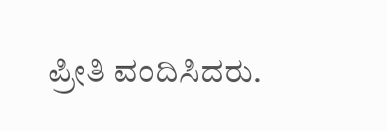ಪ್ರೀತಿ ವಂದಿಸಿದರು.